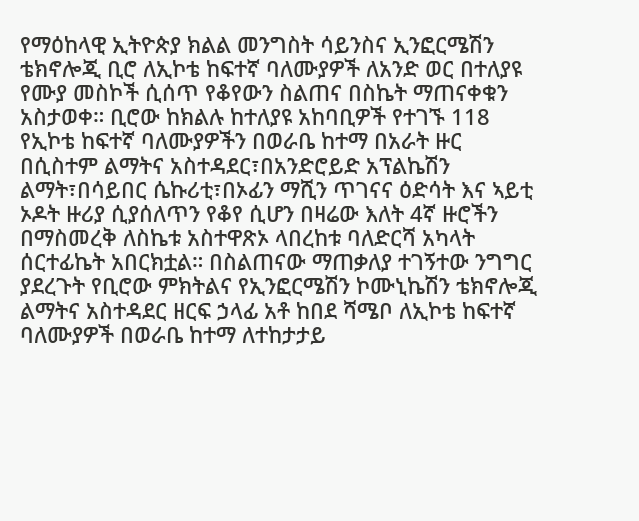የማዕከላዊ ኢትዮጵያ ክልል መንግስት ሳይንስና ኢንፎርሜሽን ቴክኖሎጂ ቢሮ ለኢኮቴ ከፍተኛ ባለሙያዎች ለአንድ ወር በተለያዩ የሙያ መስኮች ሲሰጥ የቆየውን ስልጠና በስኬት ማጠናቀቁን አስታወቀ። ቢሮው ከክልሉ ከተለያዩ አከባቢዎች የተገኙ 118 የኢኮቴ ከፍተኛ ባለሙያዎችን በወራቤ ከተማ በአራት ዙር በሲስተም ልማትና አስተዳደር፣በአንድሮይድ አፕልኬሽን ልማት፣በሳይበር ሴኩሪቲ፣በኦፊን ማሺን ጥገናና ዕድሳት እና ኣይቲ ኦዶት ዙሪያ ሲያሰለጥን የቆየ ሲሆን በዛሬው እለት 4ኛ ዙሮችን በማስመረቅ ለስኬቱ አስተዋጽኦ ላበረከቱ ባለድርሻ አካላት ሰርተፊኬት አበርክቷል። በስልጠናው ማጠቃለያ ተገኝተው ንግግር ያደረጉት የቢሮው ምክትልና የኢንፎርሜሽን ኮሙኒኬሽን ቴክኖሎጂ ልማትና አስተዳደር ዘርፍ ኃላፊ አቶ ከበደ ሻሜቦ ለኢኮቴ ከፍተኛ ባለሙያዎች በወራቤ ከተማ ለተከታታይ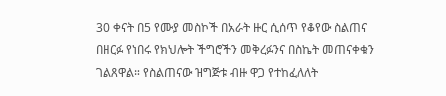30 ቀናት በ5 የሙያ መስኮች በአራት ዙር ሲሰጥ የቆየው ስልጠና በዘርፉ የነበሩ የክህሎት ችግሮችን መቅረፉንና በስኬት መጠናቀቁን ገልጸዋል። የስልጠናው ዝግጅቱ ብዙ ዋጋ የተከፈለለት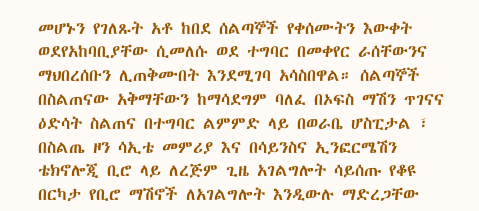መሆኑን የገለጹት አቶ ከበደ ሰልጣኞች የቀሰሙትን እውቀት ወደየአከባቢያቸው ሲመለሱ ወደ ተግባር በመቀየር ራሰቸውንና ማህበረሰቡን ሊጠቅሙበት እንደሚገባ አሳስበዋል። ሰልጣኞች በስልጠናው አቅማቸውን ከማሳደግም ባለፈ በኦፍስ ማሽን ጥገናና ዕድሳት ስልጠና በተግባር ልምምድ ላይ በወራቤ ሆስፒታል ፣ በስልጤ ዞን ሳኢቴ መምሪያ እና በሳይንስና ኢንፎርሜሽን ቴክኖሎጂ ቢሮ ላይ ለረጅም ጊዜ አገልግሎት ሳይሰጡ የቆዩ በርካታ የቢሮ ማሽኖች ለአገልግሎት እንዲውሉ ማድረጋቸው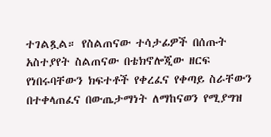ተገልጿል። የስልጠናው ተሳታፊዎች በሰጡት አስተያየት ስልጠናው በቴክኖሎጂው ዘርፍ የነበሩባቸውን ክፍተቶች የቀረፈና የቀጣይ ስራቸውን በተቀላጠፈና በውጤታማነት ለማከናወን የሚያግዝ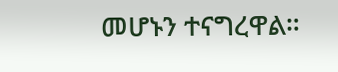መሆኑን ተናግረዋል።